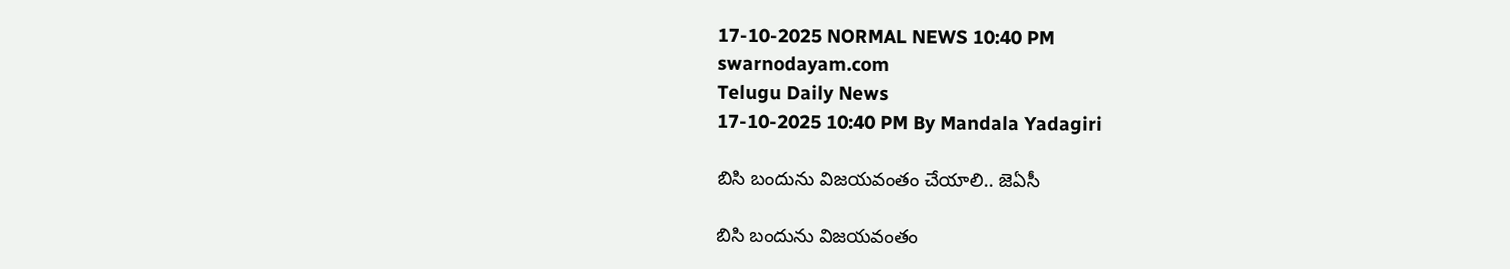17-10-2025 NORMAL NEWS 10:40 PM
swarnodayam.com
Telugu Daily News
17-10-2025 10:40 PM By Mandala Yadagiri

బిసి బందును విజయవంతం చేయాలి.. జెఏసీ

బిసి బందును విజయవంతం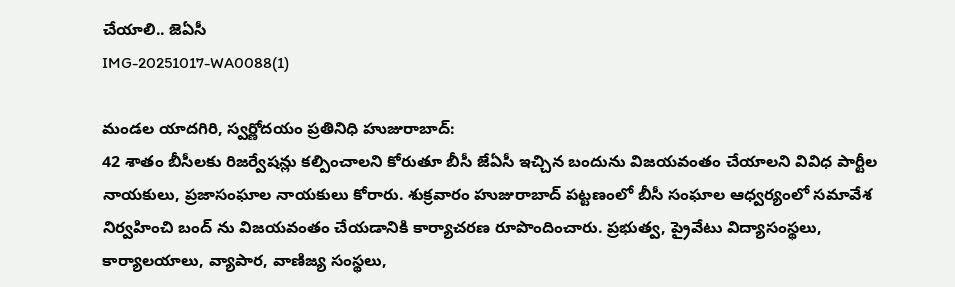చేయాలి.. జెఏసీ
IMG-20251017-WA0088(1)

మండల యాదగిరి, స్వర్ణోదయం ప్రతినిధి హుజురాబాద్:
42 శాతం బీసీలకు రిజర్వేషన్లు కల్పించాలని కోరుతూ బీసీ జేఏసీ ఇచ్చిన బందును విజయవంతం చేయాలని వివిధ పార్టీల నాయకులు, ప్రజాసంఘాల నాయకులు కోరారు. శుక్రవారం హుజురాబాద్ పట్టణంలో బీసీ సంఘాల ఆధ్వర్యంలో సమావేశ నిర్వహించి బంద్ ను విజయవంతం చేయడానికి కార్యాచరణ రూపొందించారు. ప్రభుత్వ, ప్రైవేటు విద్యాసంస్థలు, కార్యాలయాలు, వ్యాపార, వాణిజ్య సంస్థలు,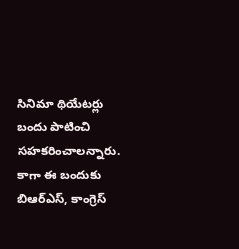సినిమా థియేటర్లు బందు పాటించి సహకరించాలన్నారు. కాగా ఈ బందుకు బిఆర్ఎస్, కాంగ్రెస్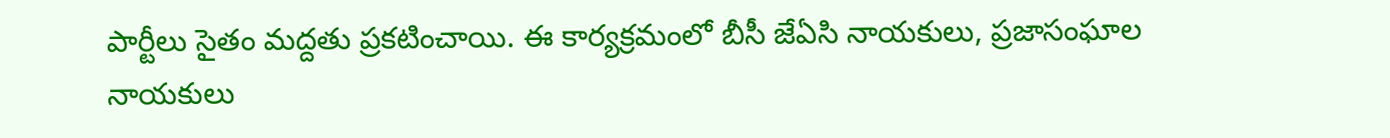పార్టీలు సైతం మద్దతు ప్రకటించాయి. ఈ కార్యక్రమంలో బీసీ జేఏసి నాయకులు, ప్రజాసంఘాల నాయకులు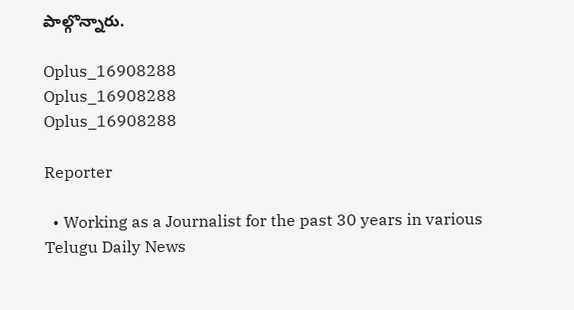పాల్గొన్నారు.

Oplus_16908288
Oplus_16908288
Oplus_16908288

Reporter

  • Working as a Journalist for the past 30 years in various Telugu Daily News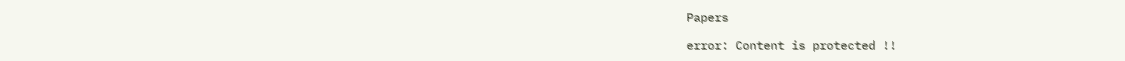Papers

error: Content is protected !!